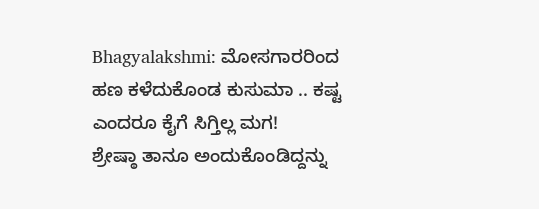Bhagyalakshmi: ಮೋಸಗಾರರಿಂದ ಹಣ ಕಳೆದುಕೊಂಡ ಕುಸುಮಾ .. ಕಷ್ಟ ಎಂದರೂ ಕೈಗೆ ಸಿಗ್ತಿಲ್ಲ ಮಗ!
ಶ್ರೇಷ್ಠಾ ತಾನೂ ಅಂದುಕೊಂಡಿದ್ದನ್ನು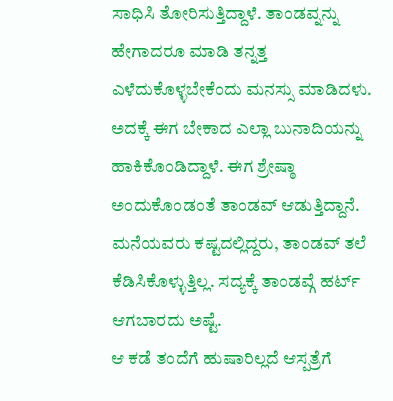ಸಾಧಿಸಿ ತೋರಿಸುತ್ತಿದ್ದಾಳೆ. ತಾಂಡವ್ನನ್ನು ಹೇಗಾದರೂ ಮಾಡಿ ತನ್ನತ್ತ ಎಳೆದುಕೊಳ್ಳಬೇಕೆಂದು ಮನಸ್ಸು ಮಾಡಿದಳು. ಅದಕ್ಕೆ ಈಗ ಬೇಕಾದ ಎಲ್ಲಾ ಬುನಾದಿಯನ್ನು ಹಾಕಿಕೊಂಡಿದ್ದಾಳೆ. ಈಗ ಶ್ರೇಷ್ಠಾ ಅಂದುಕೊಂಡಂತೆ ತಾಂಡವ್ ಆಡುತ್ತಿದ್ದಾನೆ. ಮನೆಯವರು ಕಷ್ಟದಲ್ಲಿದ್ದರು, ತಾಂಡವ್ ತಲೆ ಕೆಡಿಸಿಕೊಳ್ಳುತ್ತಿಲ್ಲ. ಸದ್ಯಕ್ಕೆ ತಾಂಡವ್ಗೆ ಹರ್ಟ್ ಆಗಬಾರದು ಅಷ್ಟೆ.
ಆ ಕಡೆ ತಂದೆಗೆ ಹುಷಾರಿಲ್ಲದೆ ಆಸ್ಪತ್ರೆಗೆ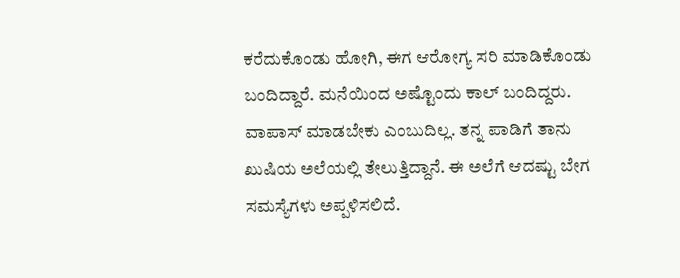ಕರೆದುಕೊಂಡು ಹೋಗಿ, ಈಗ ಆರೋಗ್ಯ ಸರಿ ಮಾಡಿಕೊಂಡು ಬಂದಿದ್ದಾರೆ. ಮನೆಯಿಂದ ಅಷ್ಟೊಂದು ಕಾಲ್ ಬಂದಿದ್ದರು. ವಾಪಾಸ್ ಮಾಡಬೇಕು ಎಂಬುದಿಲ್ಲ. ತನ್ನ ಪಾಡಿಗೆ ತಾನು ಖುಷಿಯ ಅಲೆಯಲ್ಲಿ ತೇಲುತ್ತಿದ್ದಾನೆ. ಈ ಅಲೆಗೆ ಆದಷ್ಟು ಬೇಗ ಸಮಸ್ಯೆಗಳು ಅಪ್ಪಳಿಸಲಿದೆ.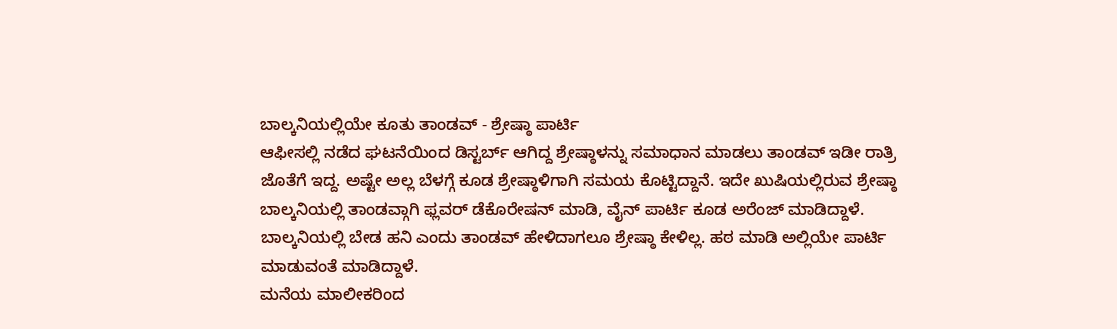ಬಾಲ್ಕನಿಯಲ್ಲಿಯೇ ಕೂತು ತಾಂಡವ್ - ಶ್ರೇಷ್ಠಾ ಪಾರ್ಟಿ
ಆಫೀಸಲ್ಲಿ ನಡೆದ ಘಟನೆಯಿಂದ ಡಿಸ್ಟರ್ಬ್ ಆಗಿದ್ದ ಶ್ರೇಷ್ಠಾಳನ್ನು ಸಮಾಧಾನ ಮಾಡಲು ತಾಂಡವ್ ಇಡೀ ರಾತ್ರಿ ಜೊತೆಗೆ ಇದ್ದ. ಅಷ್ಟೇ ಅಲ್ಲ ಬೆಳಗ್ಗೆ ಕೂಡ ಶ್ರೇಷ್ಠಾಳಿಗಾಗಿ ಸಮಯ ಕೊಟ್ಟಿದ್ದಾನೆ. ಇದೇ ಖುಷಿಯಲ್ಲಿರುವ ಶ್ರೇಷ್ಠಾ ಬಾಲ್ಕನಿಯಲ್ಲಿ ತಾಂಡವ್ಗಾಗಿ ಫ್ಲವರ್ ಡೆಕೊರೇಷನ್ ಮಾಡಿ, ವೈನ್ ಪಾರ್ಟಿ ಕೂಡ ಅರೆಂಜ್ ಮಾಡಿದ್ದಾಳೆ. ಬಾಲ್ಕನಿಯಲ್ಲಿ ಬೇಡ ಹನಿ ಎಂದು ತಾಂಡವ್ ಹೇಳಿದಾಗಲೂ ಶ್ರೇಷ್ಠಾ ಕೇಳಿಲ್ಲ. ಹಠ ಮಾಡಿ ಅಲ್ಲಿಯೇ ಪಾರ್ಟಿ ಮಾಡುವಂತೆ ಮಾಡಿದ್ದಾಳೆ.
ಮನೆಯ ಮಾಲೀಕರಿಂದ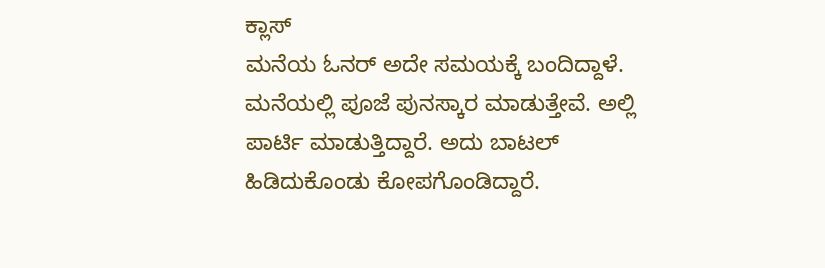ಕ್ಲಾಸ್
ಮನೆಯ ಓನರ್ ಅದೇ ಸಮಯಕ್ಕೆ ಬಂದಿದ್ದಾಳೆ. ಮನೆಯಲ್ಲಿ ಪೂಜೆ ಪುನಸ್ಕಾರ ಮಾಡುತ್ತೇವೆ. ಅಲ್ಲಿ ಪಾರ್ಟಿ ಮಾಡುತ್ತಿದ್ದಾರೆ. ಅದು ಬಾಟಲ್ ಹಿಡಿದುಕೊಂಡು ಕೋಪಗೊಂಡಿದ್ದಾರೆ.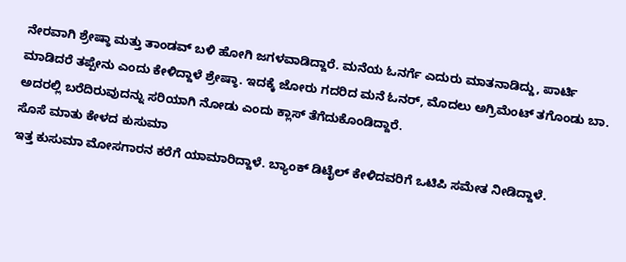ನೇರವಾಗಿ ಶ್ರೇಷ್ಠಾ ಮತ್ತು ತಾಂಡವ್ ಬಳಿ ಹೋಗಿ ಜಗಳವಾಡಿದ್ದಾರೆ. ಮನೆಯ ಓನರ್ಗೆ ಎದುರು ಮಾತನಾಡಿದ್ದು, ಪಾರ್ಟಿ ಮಾಡಿದರೆ ತಪ್ಪೇನು ಎಂದು ಕೇಳಿದ್ದಾಳೆ ಶ್ರೇಷ್ಠಾ. ಇದಕ್ಕೆ ಜೋರು ಗದರಿದ ಮನೆ ಓನರ್, ಮೊದಲು ಅಗ್ರಿಮೆಂಟ್ ತಗೊಂಡು ಬಾ. ಅದರಲ್ಲಿ ಬರೆದಿರುವುದನ್ನು ಸರಿಯಾಗಿ ನೋಡು ಎಂದು ಕ್ಲಾಸ್ ತೆಗೆದುಕೊಂಡಿದ್ದಾರೆ.
ಸೊಸೆ ಮಾತು ಕೇಳದ ಕುಸುಮಾ
ಇತ್ತ ಕುಸುಮಾ ಮೋಸಗಾರನ ಕರೆಗೆ ಯಾಮಾರಿದ್ದಾಳೆ. ಬ್ಯಾಂಕ್ ಡಿಟೈಲ್ ಕೇಳಿದವರಿಗೆ ಒಟಿಪಿ ಸಮೇತ ನೀಡಿದ್ದಾಳೆ.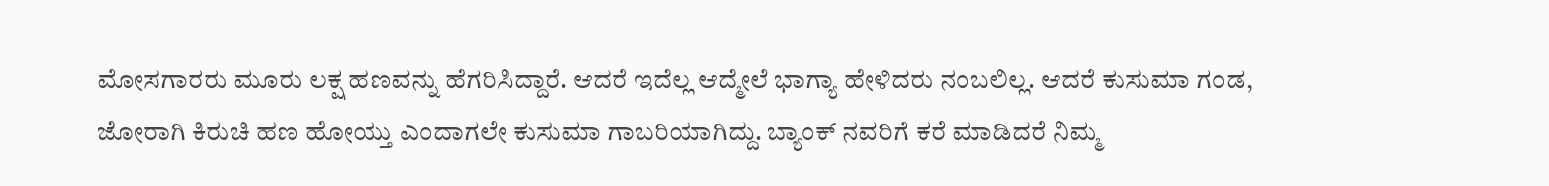ಮೋಸಗಾರರು ಮೂರು ಲಕ್ಷ ಹಣವನ್ನು ಹೆಗರಿಸಿದ್ದಾರೆ. ಆದರೆ ಇದೆಲ್ಲ ಆದ್ಮೇಲೆ ಭಾಗ್ಯಾ ಹೇಳಿದರು ನಂಬಲಿಲ್ಲ. ಆದರೆ ಕುಸುಮಾ ಗಂಡ, ಜೋರಾಗಿ ಕಿರುಚಿ ಹಣ ಹೋಯ್ತು ಎಂದಾಗಲೇ ಕುಸುಮಾ ಗಾಬರಿಯಾಗಿದ್ದು. ಬ್ಯಾಂಕ್ ನವರಿಗೆ ಕರೆ ಮಾಡಿದರೆ ನಿಮ್ಮ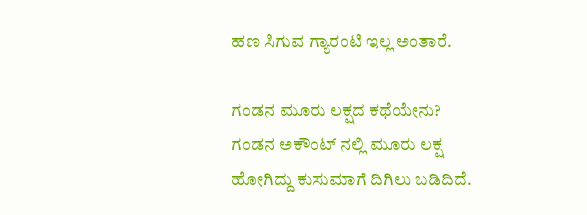ಹಣ ಸಿಗುವ ಗ್ಯಾರಂಟಿ ಇಲ್ಲ ಅಂತಾರೆ.

ಗಂಡನ ಮೂರು ಲಕ್ಷದ ಕಥೆಯೇನು?
ಗಂಡನ ಅಕೌಂಟ್ ನಲ್ಲಿ ಮೂರು ಲಕ್ಷ ಹೋಗಿದ್ದು ಕುಸುಮಾಗೆ ದಿಗಿಲು ಬಡಿದಿದೆ.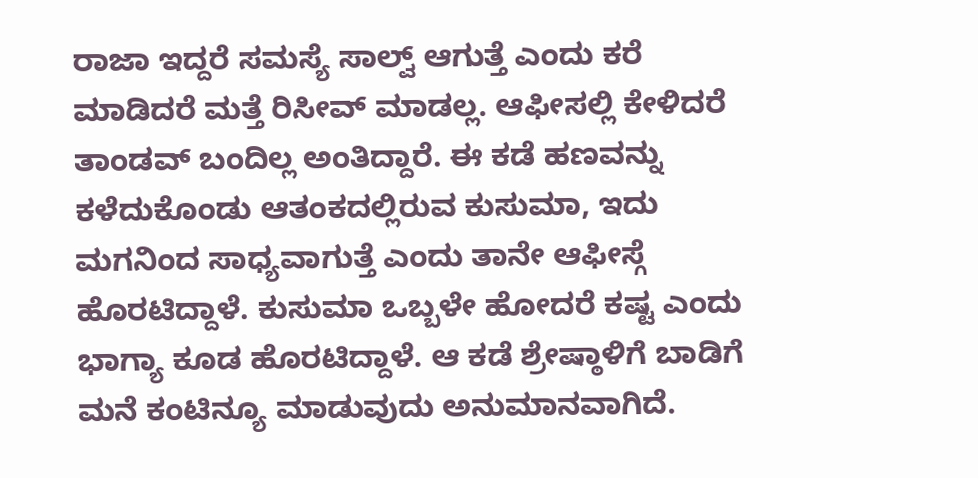ರಾಜಾ ಇದ್ದರೆ ಸಮಸ್ಯೆ ಸಾಲ್ವ್ ಆಗುತ್ತೆ ಎಂದು ಕರೆ ಮಾಡಿದರೆ ಮತ್ತೆ ರಿಸೀವ್ ಮಾಡಲ್ಲ. ಆಫೀಸಲ್ಲಿ ಕೇಳಿದರೆ ತಾಂಡವ್ ಬಂದಿಲ್ಲ ಅಂತಿದ್ದಾರೆ. ಈ ಕಡೆ ಹಣವನ್ನು ಕಳೆದುಕೊಂಡು ಆತಂಕದಲ್ಲಿರುವ ಕುಸುಮಾ, ಇದು ಮಗನಿಂದ ಸಾಧ್ಯವಾಗುತ್ತೆ ಎಂದು ತಾನೇ ಆಫೀಸ್ಗೆ ಹೊರಟಿದ್ದಾಳೆ. ಕುಸುಮಾ ಒಬ್ಬಳೇ ಹೋದರೆ ಕಷ್ಟ ಎಂದು ಭಾಗ್ಯಾ ಕೂಡ ಹೊರಟಿದ್ದಾಳೆ. ಆ ಕಡೆ ಶ್ರೇಷ್ಠಾಳಿಗೆ ಬಾಡಿಗೆ ಮನೆ ಕಂಟಿನ್ಯೂ ಮಾಡುವುದು ಅನುಮಾನವಾಗಿದೆ.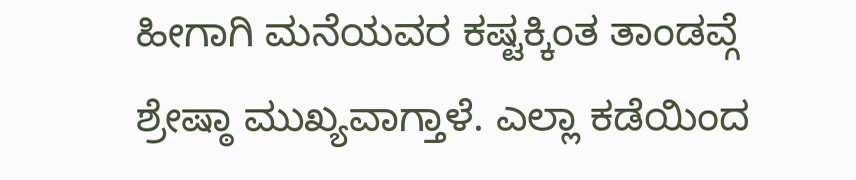ಹೀಗಾಗಿ ಮನೆಯವರ ಕಷ್ಟಕ್ಕಿಂತ ತಾಂಡವ್ಗೆ ಶ್ರೇಷ್ಠಾ ಮುಖ್ಯವಾಗ್ತಾಳೆ. ಎಲ್ಲಾ ಕಡೆಯಿಂದ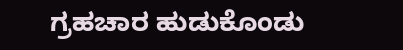ಗ್ರಹಚಾರ ಹುಡುಕೊಂಡು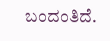ಬಂದಂತಿದೆ.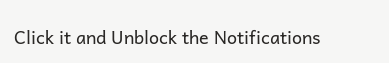Click it and Unblock the Notifications